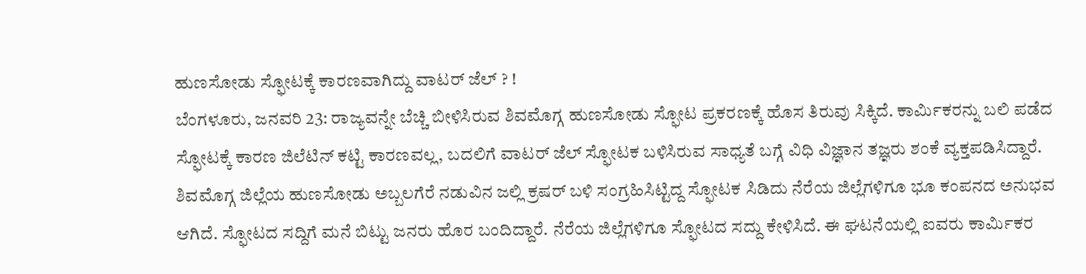ಹುಣಸೋಡು ಸ್ಫೋಟಕ್ಕೆ ಕಾರಣವಾಗಿದ್ದು ವಾಟರ್ ಜೆಲ್ ? !
ಬೆಂಗಳೂರು, ಜನವರಿ 23: ರಾಜ್ಯವನ್ನೇ ಬೆಚ್ಚಿ ಬೀಳಿಸಿರುವ ಶಿವಮೊಗ್ಗ ಹುಣಸೋಡು ಸ್ಫೋಟ ಪ್ರಕರಣಕ್ಕೆ ಹೊಸ ತಿರುವು ಸಿಕ್ಕಿದೆ. ಕಾರ್ಮಿಕರನ್ನು ಬಲಿ ಪಡೆದ ಸ್ಫೋಟಕ್ಕೆ ಕಾರಣ ಜಿಲೆಟಿನ್ ಕಟ್ಟಿ ಕಾರಣವಲ್ಲ, ಬದಲಿಗೆ ವಾಟರ್ ಜೆಲ್ ಸ್ಫೋಟಕ ಬಳಿಸಿರುವ ಸಾಧ್ಯತೆ ಬಗ್ಗೆ ವಿಧಿ ವಿಜ್ಞಾನ ತಜ್ಞರು ಶಂಕೆ ವ್ಯಕ್ತಪಡಿಸಿದ್ದಾರೆ.
ಶಿವಮೊಗ್ಗ ಜಿಲ್ಲೆಯ ಹುಣಸೋಡು ಅಬ್ಬಲಗೆರೆ ನಡುವಿನ ಜಲ್ಲಿ ಕ್ರಷರ್ ಬಳಿ ಸಂಗ್ರಹಿಸಿಟ್ಟಿದ್ದ ಸ್ಫೋಟಕ ಸಿಡಿದು ನೆರೆಯ ಜಿಲ್ಲೆಗಳಿಗೂ ಭೂ ಕಂಪನದ ಅನುಭವ ಆಗಿದೆ. ಸ್ಫೋಟದ ಸದ್ದಿಗೆ ಮನೆ ಬಿಟ್ಟು ಜನರು ಹೊರ ಬಂದಿದ್ದಾರೆ. ನೆರೆಯ ಜಿಲ್ಲೆಗಳಿಗೂ ಸ್ಫೋಟದ ಸದ್ದು ಕೇಳಿಸಿದೆ. ಈ ಘಟನೆಯಲ್ಲಿ ಐವರು ಕಾರ್ಮಿಕರ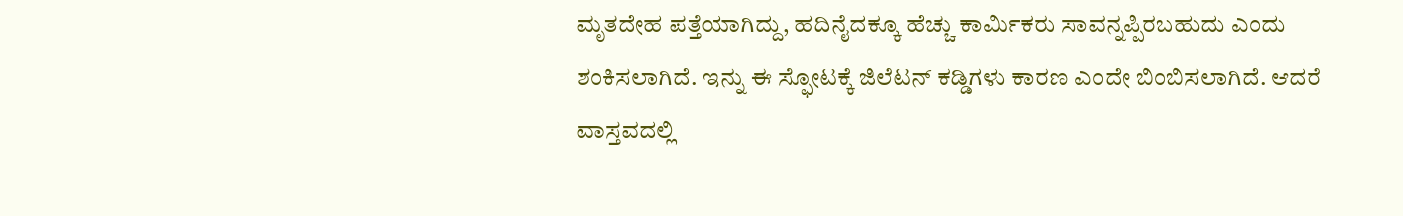ಮೃತದೇಹ ಪತ್ತೆಯಾಗಿದ್ದು, ಹದಿನೈದಕ್ಕೂ ಹೆಚ್ಚು ಕಾರ್ಮಿಕರು ಸಾವನ್ನಪ್ಪಿರಬಹುದು ಎಂದು ಶಂಕಿಸಲಾಗಿದೆ. ಇನ್ನು ಈ ಸ್ಫೋಟಕ್ಕೆ ಜಿಲೆಟನ್ ಕಡ್ಡಿಗಳು ಕಾರಣ ಎಂದೇ ಬಿಂಬಿಸಲಾಗಿದೆ. ಆದರೆ ವಾಸ್ತವದಲ್ಲಿ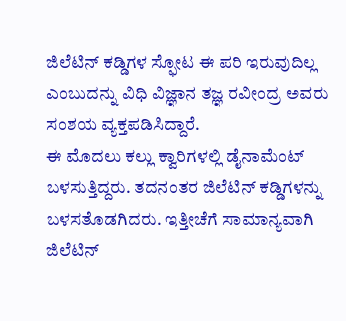ಜಿಲೆಟಿನ್ ಕಡ್ಡಿಗಳ ಸ್ಫೋಟ ಈ ಪರಿ ಇರುವುದಿಲ್ಲ ಎಂಬುದನ್ನು ವಿಧಿ ವಿಜ್ಞಾನ ತಜ್ಞ ರವೀಂದ್ರ ಅವರು ಸಂಶಯ ವ್ಯಕ್ತಪಡಿಸಿದ್ದಾರೆ.
ಈ ಮೊದಲು ಕಲ್ಲು ಕ್ವಾರಿಗಳಲ್ಲಿ ಡೈನಾಮೆಂಟ್ ಬಳಸುತ್ತಿದ್ದರು. ತದನಂತರ ಜಿಲೆಟಿನ್ ಕಡ್ಡಿಗಳನ್ನು ಬಳಸತೊಡಗಿದರು. ಇತ್ತೀಚೆಗೆ ಸಾಮಾನ್ಯವಾಗಿ ಜಿಲೆಟಿನ್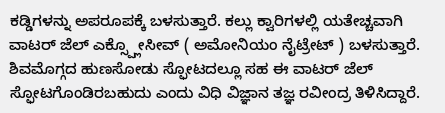ಕಡ್ಡಿಗಳನ್ನು ಅಪರೂಪಕ್ಕೆ ಬಳಸುತ್ತಾರೆ. ಕಲ್ಲು ಕ್ವಾರಿಗಳಲ್ಲಿ ಯತೇಚ್ಚವಾಗಿ ವಾಟರ್ ಜೆಲ್ ಎಕ್ಸ್ಪ್ಲೋಸೀವ್ ( ಅಮೋನಿಯಂ ನೈಟ್ರೇಟ್ ) ಬಳಸುತ್ತಾರೆ. ಶಿವಮೊಗ್ಗದ ಹುಣಸೋಡು ಸ್ಫೋಟದಲ್ಲೂ ಸಹ ಈ ವಾಟರ್ ಜೆಲ್ ಸ್ಫೋಟಗೊಂಡಿರಬಹುದು ಎಂದು ವಿಧಿ ವಿಜ್ಞಾನ ತಜ್ಞ ರವೀಂದ್ರ ತಿಳಿಸಿದ್ದಾರೆ.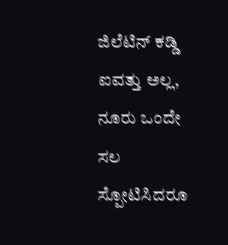ಜಿಲೆಟಿನ್ ಕಡ್ಡಿ ಐವತ್ತು ಅಲ್ಲ, ನೂರು ಒಂದೇ ಸಲ ಸ್ಪೋಟಿಸಿದರೂ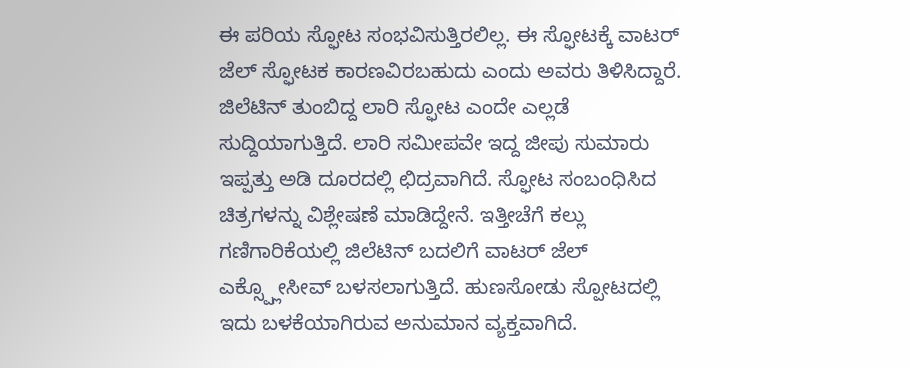ಈ ಪರಿಯ ಸ್ಫೋಟ ಸಂಭವಿಸುತ್ತಿರಲಿಲ್ಲ. ಈ ಸ್ಫೋಟಕ್ಕೆ ವಾಟರ್ ಜೆಲ್ ಸ್ಫೋಟಕ ಕಾರಣವಿರಬಹುದು ಎಂದು ಅವರು ತಿಳಿಸಿದ್ದಾರೆ.
ಜಿಲೆಟಿನ್ ತುಂಬಿದ್ದ ಲಾರಿ ಸ್ಫೋಟ ಎಂದೇ ಎಲ್ಲಡೆ ಸುದ್ದಿಯಾಗುತ್ತಿದೆ. ಲಾರಿ ಸಮೀಪವೇ ಇದ್ದ ಜೀಪು ಸುಮಾರು ಇಪ್ಪತ್ತು ಅಡಿ ದೂರದಲ್ಲಿ ಛಿದ್ರವಾಗಿದೆ. ಸ್ಫೋಟ ಸಂಬಂಧಿಸಿದ ಚಿತ್ರಗಳನ್ನು ವಿಶ್ಲೇಷಣೆ ಮಾಡಿದ್ದೇನೆ. ಇತ್ತೀಚೆಗೆ ಕಲ್ಲು ಗಣಿಗಾರಿಕೆಯಲ್ಲಿ ಜಿಲೆಟಿನ್ ಬದಲಿಗೆ ವಾಟರ್ ಜೆಲ್ ಎಕ್ಸ್ಪ್ಲೋಸೀವ್ ಬಳಸಲಾಗುತ್ತಿದೆ. ಹುಣಸೋಡು ಸ್ಪೋಟದಲ್ಲಿ ಇದು ಬಳಕೆಯಾಗಿರುವ ಅನುಮಾನ ವ್ಯಕ್ತವಾಗಿದೆ.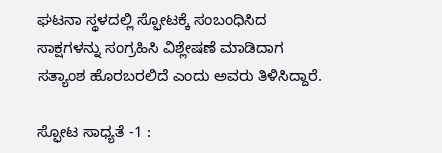ಘಟನಾ ಸ್ಥಳದಲ್ಲಿ ಸ್ಫೋಟಕ್ಕೆ ಸಂಬಂಧಿಸಿದ ಸಾಕ್ಷಗಳನ್ನು ಸಂಗ್ರಹಿಸಿ ವಿಶ್ಲೇಷಣೆ ಮಾಡಿದಾಗ ಸತ್ಯಾಂಶ ಹೊರಬರಲಿದೆ ಎಂದು ಅವರು ತಿಳಿಸಿದ್ದಾರೆ.

ಸ್ಫೋಟ ಸಾಧ್ಯತೆ -1 :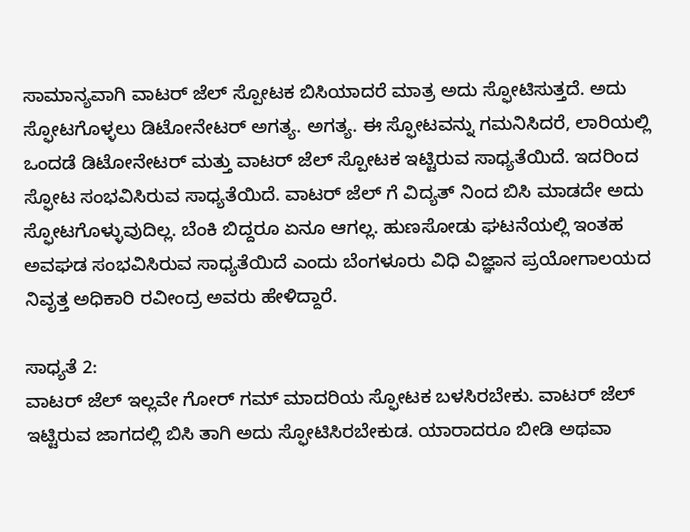ಸಾಮಾನ್ಯವಾಗಿ ವಾಟರ್ ಜೆಲ್ ಸ್ಪೋಟಕ ಬಿಸಿಯಾದರೆ ಮಾತ್ರ ಅದು ಸ್ಫೋಟಿಸುತ್ತದೆ. ಅದು ಸ್ಫೋಟಗೊಳ್ಳಲು ಡಿಟೋನೇಟರ್ ಅಗತ್ಯ. ಅಗತ್ಯ. ಈ ಸ್ಫೋಟವನ್ನು ಗಮನಿಸಿದರೆ, ಲಾರಿಯಲ್ಲಿ ಒಂದಡೆ ಡಿಟೋನೇಟರ್ ಮತ್ತು ವಾಟರ್ ಜೆಲ್ ಸ್ಪೋಟಕ ಇಟ್ಟಿರುವ ಸಾಧ್ಯತೆಯಿದೆ. ಇದರಿಂದ ಸ್ಫೋಟ ಸಂಭವಿಸಿರುವ ಸಾಧ್ಯತೆಯಿದೆ. ವಾಟರ್ ಜೆಲ್ ಗೆ ವಿದ್ಯತ್ ನಿಂದ ಬಿಸಿ ಮಾಡದೇ ಅದು ಸ್ಫೋಟಗೊಳ್ಳುವುದಿಲ್ಲ. ಬೆಂಕಿ ಬಿದ್ದರೂ ಏನೂ ಆಗಲ್ಲ. ಹುಣಸೋಡು ಘಟನೆಯಲ್ಲಿ ಇಂತಹ ಅವಘಡ ಸಂಭವಿಸಿರುವ ಸಾಧ್ಯತೆಯಿದೆ ಎಂದು ಬೆಂಗಳೂರು ವಿಧಿ ವಿಜ್ಞಾನ ಪ್ರಯೋಗಾಲಯದ ನಿವೃತ್ತ ಅಧಿಕಾರಿ ರವೀಂದ್ರ ಅವರು ಹೇಳಿದ್ದಾರೆ.

ಸಾಧ್ಯತೆ 2:
ವಾಟರ್ ಜೆಲ್ ಇಲ್ಲವೇ ಗೋರ್ ಗಮ್ ಮಾದರಿಯ ಸ್ಫೋಟಕ ಬಳಸಿರಬೇಕು. ವಾಟರ್ ಜೆಲ್ ಇಟ್ಟಿರುವ ಜಾಗದಲ್ಲಿ ಬಿಸಿ ತಾಗಿ ಅದು ಸ್ಫೋಟಿಸಿರಬೇಕುಡ. ಯಾರಾದರೂ ಬೀಡಿ ಅಥವಾ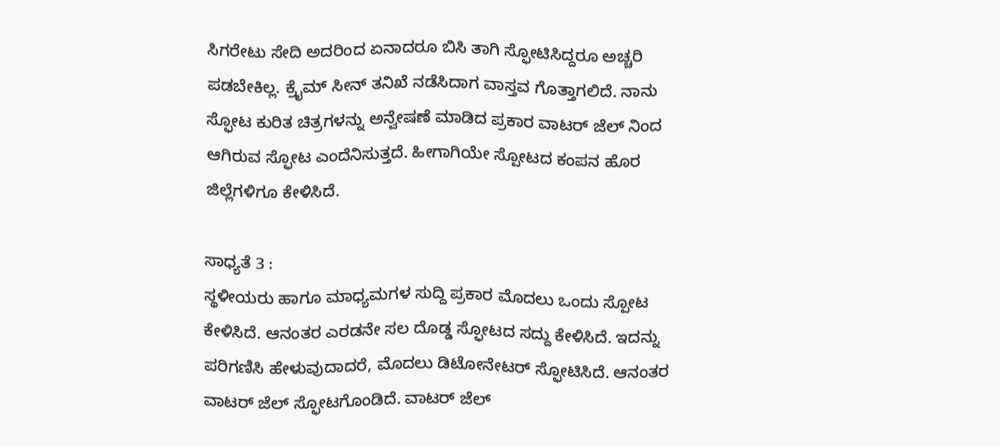ಸಿಗರೇಟು ಸೇದಿ ಅದರಿಂದ ಏನಾದರೂ ಬಿಸಿ ತಾಗಿ ಸ್ಫೋಟಿಸಿದ್ದರೂ ಅಚ್ಚರಿ ಪಡಬೇಕಿಲ್ಲ. ಕ್ರೈಮ್ ಸೀನ್ ತನಿಖೆ ನಡೆಸಿದಾಗ ವಾಸ್ತವ ಗೊತ್ತಾಗಲಿದೆ. ನಾನು ಸ್ಫೋಟ ಕುರಿತ ಚಿತ್ರಗಳನ್ನು ಅನ್ವೇಷಣೆ ಮಾಡಿದ ಪ್ರಕಾರ ವಾಟರ್ ಜೆಲ್ ನಿಂದ ಆಗಿರುವ ಸ್ಫೋಟ ಎಂದೆನಿಸುತ್ತದೆ. ಹೀಗಾಗಿಯೇ ಸ್ಪೋಟದ ಕಂಪನ ಹೊರ ಜಿಲ್ಲೆಗಳಿಗೂ ಕೇಳಿಸಿದೆ.

ಸಾಧ್ಯತೆ 3 :
ಸ್ಥಳೀಯರು ಹಾಗೂ ಮಾಧ್ಯಮಗಳ ಸುದ್ದಿ ಪ್ರಕಾರ ಮೊದಲು ಒಂದು ಸ್ಪೋಟ ಕೇಳಿಸಿದೆ. ಆನಂತರ ಎರಡನೇ ಸಲ ದೊಡ್ಡ ಸ್ಫೋಟದ ಸದ್ದು ಕೇಳಿಸಿದೆ. ಇದನ್ನು ಪರಿಗಣಿಸಿ ಹೇಳುವುದಾದರೆ, ಮೊದಲು ಡಿಟೋನೇಟರ್ ಸ್ಫೋಟಿಸಿದೆ. ಆನಂತರ ವಾಟರ್ ಜೆಲ್ ಸ್ಫೋಟಗೊಂಡಿದೆ. ವಾಟರ್ ಜೆಲ್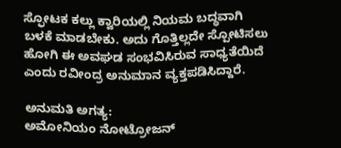ಸ್ಫೋಟಕ ಕಲ್ಲು ಕ್ವಾರಿಯಲ್ಲಿ ನಿಯಮ ಬದ್ಧವಾಗಿ ಬಳಕೆ ಮಾಡಬೇಕು. ಅದು ಗೊತ್ತಿಲ್ಲದೇ ಸ್ಪೋಟಿಸಲು ಹೋಗಿ ಈ ಅವಘಡ ಸಂಭವಿಸಿರುವ ಸಾಧ್ಯತೆಯಿದೆ ಎಂದು ರವೀಂದ್ರ ಅನುಮಾನ ವ್ಯಕ್ತಪಡಿಸಿದ್ದಾರೆ.

ಅನುಮತಿ ಅಗತ್ಯ:
ಅಮೋನಿಯಂ ನೋಟ್ರೋಜನ್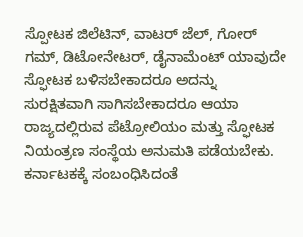ಸ್ಪೋಟಕ ಜಿಲೆಟಿನ್, ವಾಟರ್ ಜೆಲ್, ಗೋರ್ ಗಮ್, ಡಿಟೋನೇಟರ್, ಡೈನಾಮೆಂಟ್ ಯಾವುದೇ ಸ್ಫೋಟಕ ಬಳಿಸಬೇಕಾದರೂ ಅದನ್ನು ಸುರಕ್ಷಿತವಾಗಿ ಸಾಗಿಸಬೇಕಾದರೂ ಆಯಾ ರಾಜ್ಯದಲ್ಲಿರುವ ಪೆಟ್ರೋಲಿಯಂ ಮತ್ತು ಸ್ಫೋಟಕ ನಿಯಂತ್ರಣ ಸಂಸ್ಥೆಯ ಅನುಮತಿ ಪಡೆಯಬೇಕು. ಕರ್ನಾಟಕಕ್ಕೆ ಸಂಬಂಧಿಸಿದಂತೆ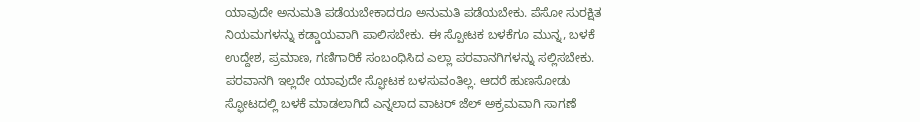ಯಾವುದೇ ಅನುಮತಿ ಪಡೆಯಬೇಕಾದರೂ ಅನುಮತಿ ಪಡೆಯಬೇಕು. ಪೆಸೋ ಸುರಕ್ಷಿತ ನಿಯಮಗಳನ್ನು ಕಡ್ಡಾಯವಾಗಿ ಪಾಲಿಸಬೇಕು. ಈ ಸ್ಪೋಟಕ ಬಳಕೆಗೂ ಮುನ್ನ, ಬಳಕೆ ಉದ್ದೇಶ, ಪ್ರಮಾಣ, ಗಣಿಗಾರಿಕೆ ಸಂಬಂಧಿಸಿದ ಎಲ್ಲಾ ಪರವಾನಗಿಗಳನ್ನು ಸಲ್ಲಿಸಬೇಕು. ಪರವಾನಗಿ ಇಲ್ಲದೇ ಯಾವುದೇ ಸ್ಫೋಟಕ ಬಳಸುವಂತಿಲ್ಲ. ಆದರೆ ಹುಣಸೋಡು ಸ್ಫೋಟದಲ್ಲಿ ಬಳಕೆ ಮಾಡಲಾಗಿದೆ ಎನ್ನಲಾದ ವಾಟರ್ ಜೆಲ್ ಅಕ್ರಮವಾಗಿ ಸಾಗಣೆ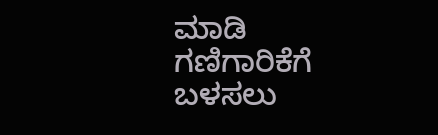ಮಾಡಿ ಗಣಿಗಾರಿಕೆಗೆ ಬಳಸಲು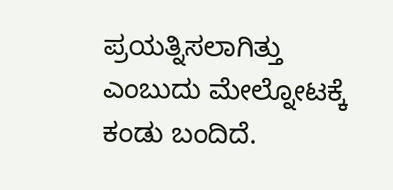ಪ್ರಯತ್ನಿಸಲಾಗಿತ್ತು ಎಂಬುದು ಮೇಲ್ನೋಟಕ್ಕೆ ಕಂಡು ಬಂದಿದೆ.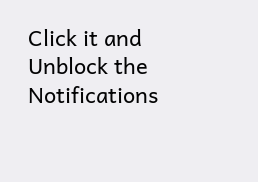Click it and Unblock the Notifications